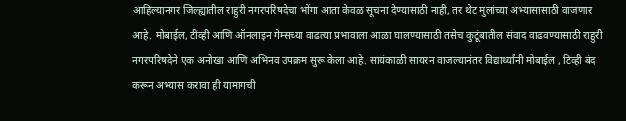आहिल्यानगर जिल्ह्यातील राहुरी नगरपरिषदेचा भोंगा आता केवळ सूचना देण्यासाठी नाही, तर थेट मुलांच्या अभ्यासासाठी वाजणार आहे. मोबाईल, टीव्ही आणि ऑनलाइन गेम्सच्या वाढत्या प्रभावाला आळा घालण्यासाठी तसेच कुटूंबातील संवाद वाढवण्यासाठी राहुरी नगरपरिषदेने एक अनोखा आणि अभिनव उपक्रम सुरू केला आहे. सायंकाळी सायरन वाजल्यानंतर विद्यार्थ्यांनी मोबाईल , टिव्ही बंद करून अभ्यास करावा ही यामागची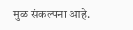मुळ संकल्पना आहे.